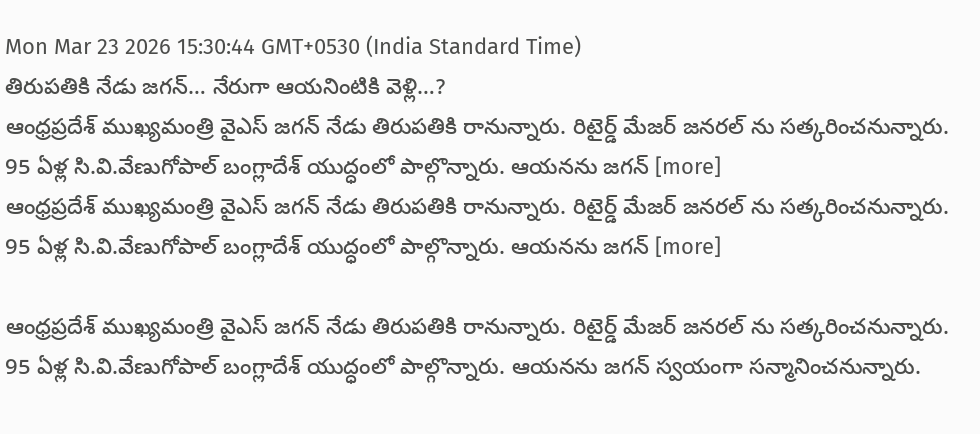Mon Mar 23 2026 15:30:44 GMT+0530 (India Standard Time)
తిరుపతికి నేడు జగన్… నేరుగా ఆయనింటికి వెళ్లి…?
ఆంధ్రప్రదేశ్ ముఖ్యమంత్రి వైఎస్ జగన్ నేడు తిరుపతికి రానున్నారు. రిటైర్డ్ మేజర్ జనరల్ ను సత్కరించనున్నారు. 95 ఏళ్ల సి.వి.వేణుగోపాల్ బంగ్లాదేశ్ యుద్ధంలో పాల్గొన్నారు. ఆయనను జగన్ [more]
ఆంధ్రప్రదేశ్ ముఖ్యమంత్రి వైఎస్ జగన్ నేడు తిరుపతికి రానున్నారు. రిటైర్డ్ మేజర్ జనరల్ ను సత్కరించనున్నారు. 95 ఏళ్ల సి.వి.వేణుగోపాల్ బంగ్లాదేశ్ యుద్ధంలో పాల్గొన్నారు. ఆయనను జగన్ [more]

ఆంధ్రప్రదేశ్ ముఖ్యమంత్రి వైఎస్ జగన్ నేడు తిరుపతికి రానున్నారు. రిటైర్డ్ మేజర్ జనరల్ ను సత్కరించనున్నారు. 95 ఏళ్ల సి.వి.వేణుగోపాల్ బంగ్లాదేశ్ యుద్ధంలో పాల్గొన్నారు. ఆయనను జగన్ స్వయంగా సన్మానించనున్నారు.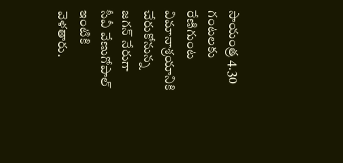సాయంత్ర 4.30 గంటలకు రేణిగుంట విమానాశ్రయానికి చేరుకోనున్న జగన్ నేరుగా సీవీ వేణుగోపాల్ ఇంటికి వెళతారు.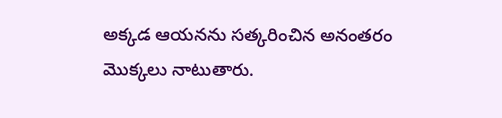అక్కడ ఆయనను సత్కరించిన అనంతరం మొక్కలు నాటుతారు.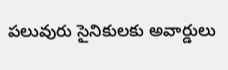పలువురు సైనికులకు అవార్డులు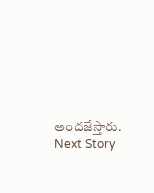అందజేస్తారు.
Next Story